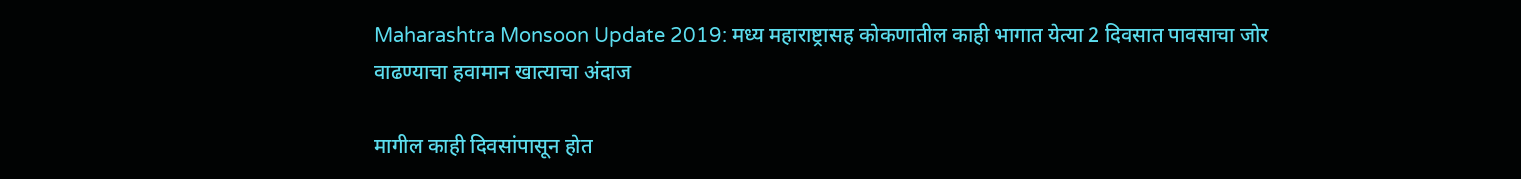Maharashtra Monsoon Update 2019: मध्य महाराष्ट्रासह कोकणातील काही भागात येत्या 2 दिवसात पावसाचा जोर वाढण्याचा हवामान खात्याचा अंदाज

मागील काही दिवसांपासून होत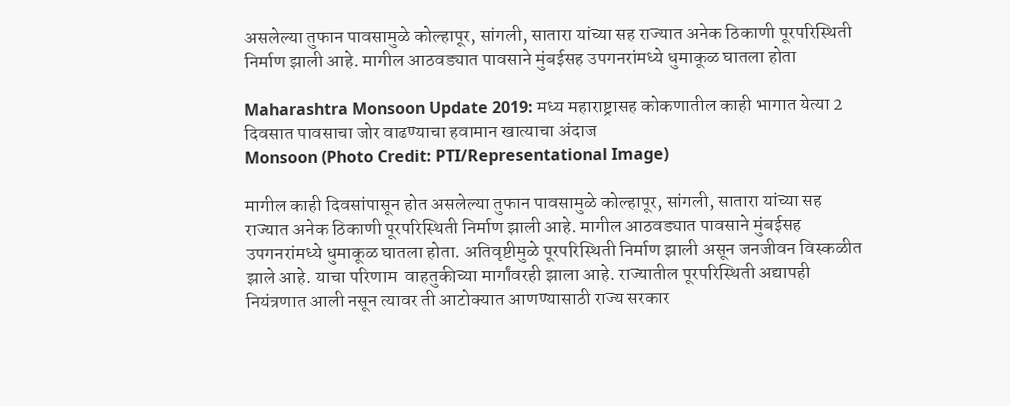असलेल्या तुफान पावसामुळे कोल्हापूर, सांगली, सातारा यांच्या सह राज्यात अनेक ठिकाणी पूरपरिस्थिती निर्माण झाली आहे. मागील आठवड्यात पावसाने मुंबईसह उपगनरांमध्ये धुमाकूळ घातला होता

Maharashtra Monsoon Update 2019: मध्य महाराष्ट्रासह कोकणातील काही भागात येत्या 2 दिवसात पावसाचा जोर वाढण्याचा हवामान खात्याचा अंदाज
Monsoon (Photo Credit: PTI/Representational Image)

मागील काही दिवसांपासून होत असलेल्या तुफान पावसामुळे कोल्हापूर, सांगली, सातारा यांच्या सह राज्यात अनेक ठिकाणी पूरपरिस्थिती निर्माण झाली आहे. मागील आठवड्यात पावसाने मुंबईसह उपगनरांमध्ये धुमाकूळ घातला होता. अतिवृष्टीमुळे पूरपरिस्थिती निर्माण झाली असून जनजीवन विस्कळीत झाले आहे. याचा परिणाम  वाहतुकीच्या मार्गांवरही झाला आहे. राज्यातील पूरपरिस्थिती अद्यापही नियंत्रणात आली नसून त्यावर ती आटोक्यात आणण्यासाठी राज्य सरकार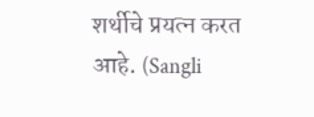शर्थीचे प्रयत्न करत आहे. (Sangli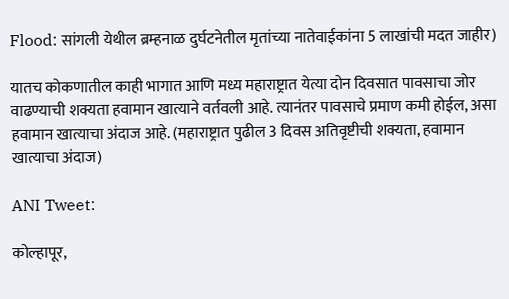Flood: सांगली येथील ब्रम्हनाळ दुर्घटनेतील मृतांच्या नातेवाईकांना 5 लाखांची मदत जाहीर)

यातच कोकणातील काही भागात आणि मध्य महाराष्ट्रात येत्या दोन दिवसात पावसाचा जोर वाढण्याची शक्यता हवामान खात्याने वर्तवली आहे. त्यानंतर पावसाचे प्रमाण कमी होईल, असा हवामान खात्याचा अंदाज आहे. (महाराष्ट्रात पुढील 3 दिवस अतिवृष्टीची शक्यता, हवामान खात्याचा अंदाज)

ANI Tweet:

कोल्हापूर,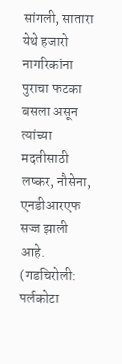सांगली, सातारा येथे हजारो नागरिकांना पुराचा फटका बसला असून त्यांच्या मदतीसाठी लष्कर, नौसेना,  एनडीआरएफ सज्ज झाली आहे. (गडचिरोली: पर्लकोटा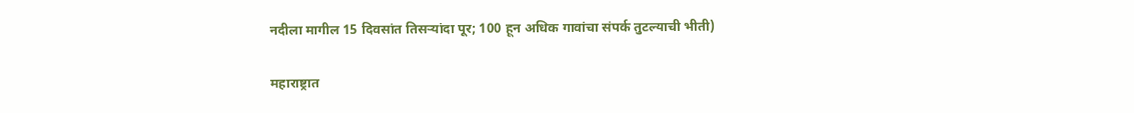नदीला मागील 15 दिवसांत तिसर्‍यांदा पूर; 100 हून अधिक गावांचा संपर्क तुटल्याची भीती)

महाराष्ट्रात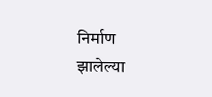निर्माण झालेल्या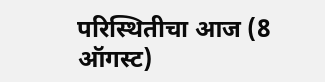परिस्थितीचा आज (8 ऑगस्ट)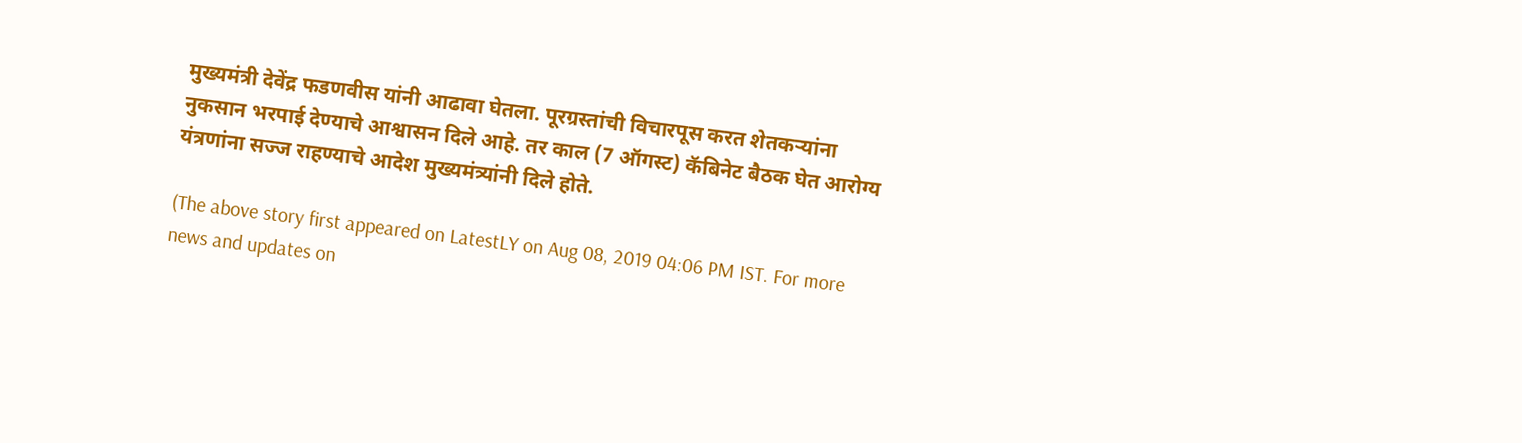मुख्यमंत्री देवेंद्र फडणवीस यांनी आढावा घेतला. पूरग्रस्तांची विचारपूस करत शेतकऱ्यांना नुकसान भरपाई देण्याचे आश्वासन दिले आहे. तर काल (7 ऑगस्ट) कॅबिनेट बैठक घेत आरोग्य यंत्रणांना सज्ज राहण्याचे आदेश मुख्यमंत्र्यांनी दिले होते.

(The above story first appeared on LatestLY on Aug 08, 2019 04:06 PM IST. For more news and updates on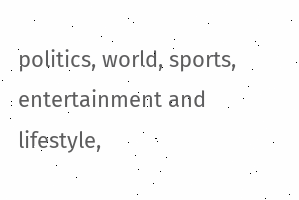politics, world, sports, entertainment and lifestyle,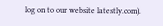log on to our website latestly.com).